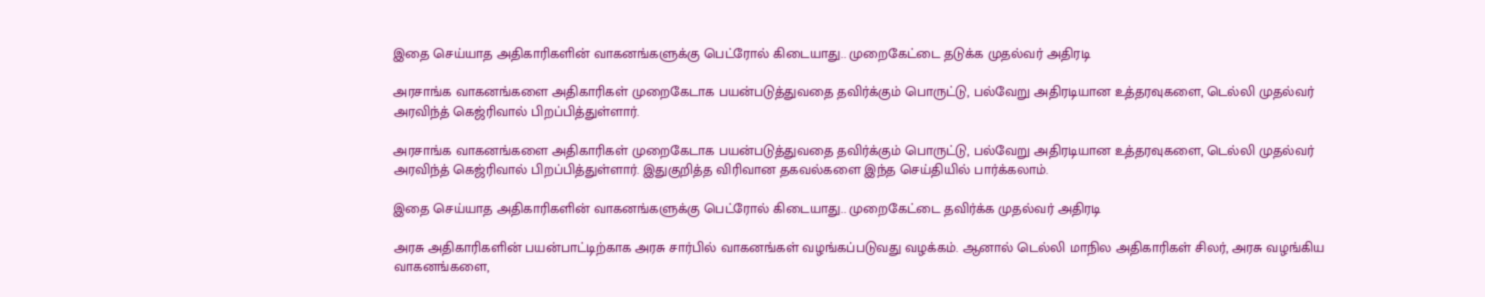இதை செய்யாத அதிகாரிகளின் வாகனங்களுக்கு பெட்ரோல் கிடையாது.. முறைகேட்டை தடுக்க முதல்வர் அதிரடி

அரசாங்க வாகனங்களை அதிகாரிகள் முறைகேடாக பயன்படுத்துவதை தவிர்க்கும் பொருட்டு, பல்வேறு அதிரடியான உத்தரவுகளை, டெல்லி முதல்வர் அரவிந்த் கெஜ்ரிவால் பிறப்பித்துள்ளார்.

அரசாங்க வாகனங்களை அதிகாரிகள் முறைகேடாக பயன்படுத்துவதை தவிர்க்கும் பொருட்டு, பல்வேறு அதிரடியான உத்தரவுகளை, டெல்லி முதல்வர் அரவிந்த் கெஜ்ரிவால் பிறப்பித்துள்ளார். இதுகுறித்த விரிவான தகவல்களை இந்த செய்தியில் பார்க்கலாம்.

இதை செய்யாத அதிகாரிகளின் வாகனங்களுக்கு பெட்ரோல் கிடையாது.. முறைகேட்டை தவிர்க்க முதல்வர் அதிரடி

அரசு அதிகாரிகளின் பயன்பாட்டிற்காக அரசு சார்பில் வாகனங்கள் வழங்கப்படுவது வழக்கம். ஆனால் டெல்லி மாநில அதிகாரிகள் சிலர், அரசு வழங்கிய வாகனங்களை,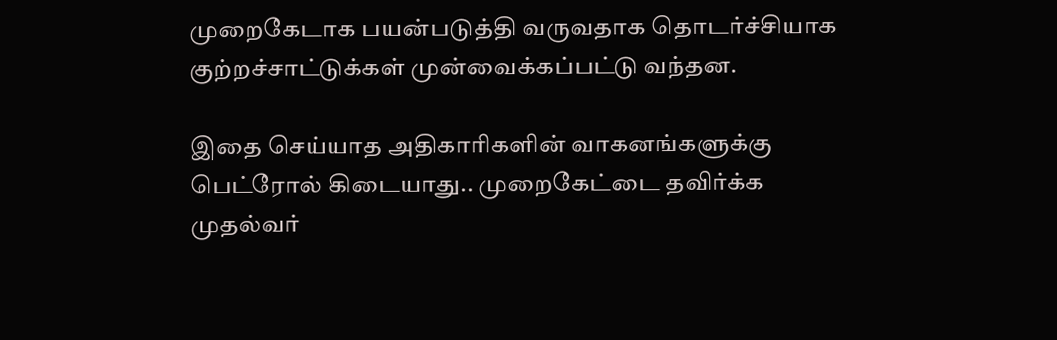முறைகேடாக பயன்படுத்தி வருவதாக தொடர்ச்சியாக குற்றச்சாட்டுக்கள் முன்வைக்கப்பட்டு வந்தன.

இதை செய்யாத அதிகாரிகளின் வாகனங்களுக்கு பெட்ரோல் கிடையாது.. முறைகேட்டை தவிர்க்க முதல்வர்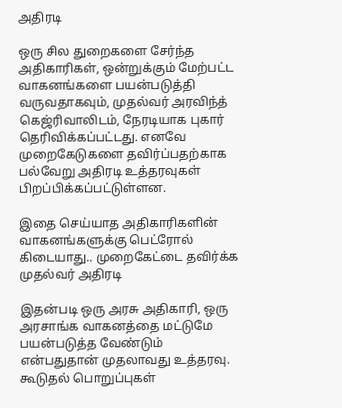அதிரடி

ஒரு சில துறைகளை சேர்ந்த அதிகாரிகள், ஒன்றுக்கும் மேற்பட்ட வாகனங்களை பயன்படுத்தி வருவதாகவும், முதல்வர் அரவிந்த் கெஜ்ரிவாலிடம், நேரடியாக புகார் தெரிவிக்கப்பட்டது. எனவே முறைகேடுகளை தவிர்ப்பதற்காக பல்வேறு அதிரடி உத்தரவுகள் பிறப்பிக்கப்பட்டுள்ளன.

இதை செய்யாத அதிகாரிகளின் வாகனங்களுக்கு பெட்ரோல் கிடையாது.. முறைகேட்டை தவிர்க்க முதல்வர் அதிரடி

இதன்படி ஒரு அரசு அதிகாரி, ஒரு அரசாங்க வாகனத்தை மட்டுமே பயன்படுத்த வேண்டும் என்பதுதான் முதலாவது உத்தரவு. கூடுதல் பொறுப்புகள்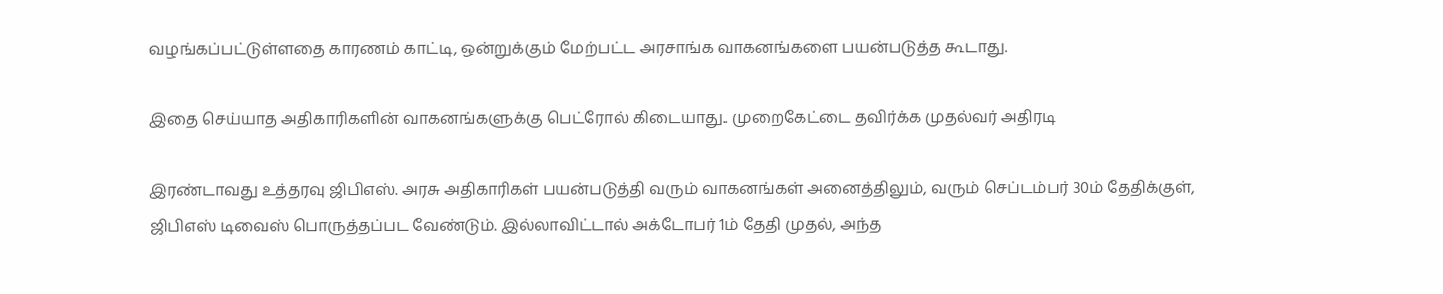வழங்கப்பட்டுள்ளதை காரணம் காட்டி, ஒன்றுக்கும் மேற்பட்ட அரசாங்க வாகனங்களை பயன்படுத்த கூடாது.

இதை செய்யாத அதிகாரிகளின் வாகனங்களுக்கு பெட்ரோல் கிடையாது.. முறைகேட்டை தவிர்க்க முதல்வர் அதிரடி

இரண்டாவது உத்தரவு ஜிபிஎஸ். அரசு அதிகாரிகள் பயன்படுத்தி வரும் வாகனங்கள் அனைத்திலும், வரும் செப்டம்பர் 30ம் தேதிக்குள், ஜிபிஎஸ் டிவைஸ் பொருத்தப்பட வேண்டும். இல்லாவிட்டால் அக்டோபர் 1ம் தேதி முதல், அந்த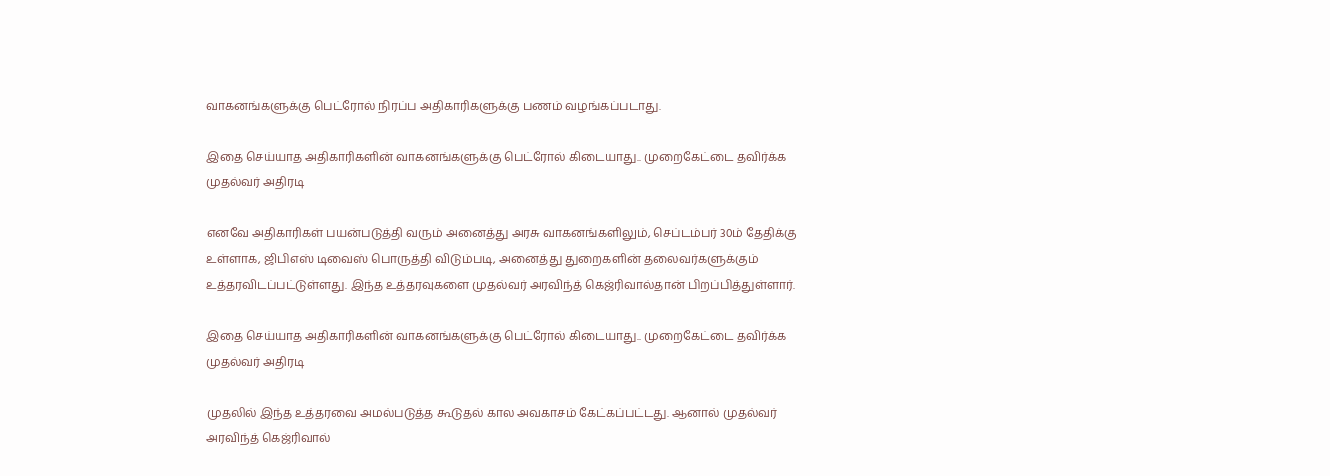வாகனங்களுக்கு பெட்ரோல் நிரப்ப அதிகாரிகளுக்கு பணம் வழங்கப்படாது.

இதை செய்யாத அதிகாரிகளின் வாகனங்களுக்கு பெட்ரோல் கிடையாது.. முறைகேட்டை தவிர்க்க முதல்வர் அதிரடி

எனவே அதிகாரிகள் பயன்படுத்தி வரும் அனைத்து அரசு வாகனங்களிலும், செப்டம்பர் 30ம் தேதிக்கு உள்ளாக, ஜிபிஎஸ் டிவைஸ் பொருத்தி விடும்படி, அனைத்து துறைகளின் தலைவர்களுக்கும் உத்தரவிடப்பட்டுள்ளது. இந்த உத்தரவுகளை முதல்வர் அரவிந்த் கெஜ்ரிவால்தான் பிறப்பித்துள்ளார்.

இதை செய்யாத அதிகாரிகளின் வாகனங்களுக்கு பெட்ரோல் கிடையாது.. முறைகேட்டை தவிர்க்க முதல்வர் அதிரடி

முதலில் இந்த உத்தரவை அமல்படுத்த கூடுதல் கால அவகாசம் கேட்கப்பட்டது. ஆனால் முதல்வர் அரவிந்த் கெஜ்ரிவால்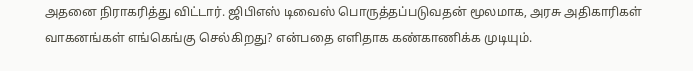அதனை நிராகரித்து விட்டார். ஜிபிஎஸ் டிவைஸ் பொருத்தப்படுவதன் மூலமாக, அரசு அதிகாரிகள் வாகனங்கள் எங்கெங்கு செல்கிறது? என்பதை எளிதாக கண்காணிக்க முடியும்.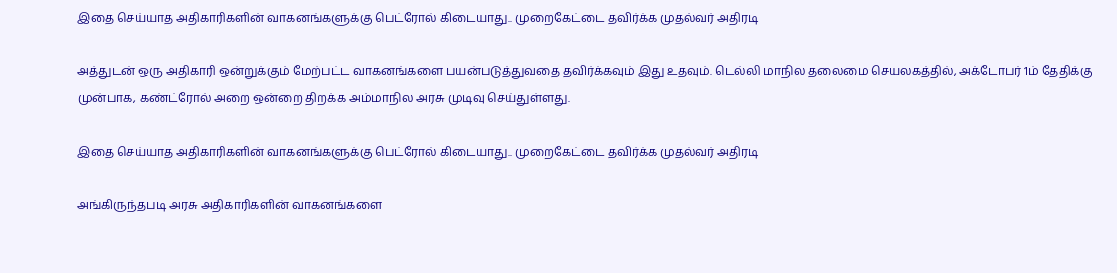இதை செய்யாத அதிகாரிகளின் வாகனங்களுக்கு பெட்ரோல் கிடையாது.. முறைகேட்டை தவிர்க்க முதல்வர் அதிரடி

அத்துடன் ஒரு அதிகாரி ஒன்றுக்கும் மேற்பட்ட வாகனங்களை பயன்படுத்துவதை தவிர்க்கவும் இது உதவும். டெல்லி மாநில தலைமை செயலகத்தில், அக்டோபர் 1ம் தேதிக்கு முன்பாக, கண்ட்ரோல் அறை ஒன்றை திறக்க அம்மாநில அரசு முடிவு செய்துள்ளது.

இதை செய்யாத அதிகாரிகளின் வாகனங்களுக்கு பெட்ரோல் கிடையாது.. முறைகேட்டை தவிர்க்க முதல்வர் அதிரடி

அங்கிருந்தபடி அரசு அதிகாரிகளின் வாகனங்களை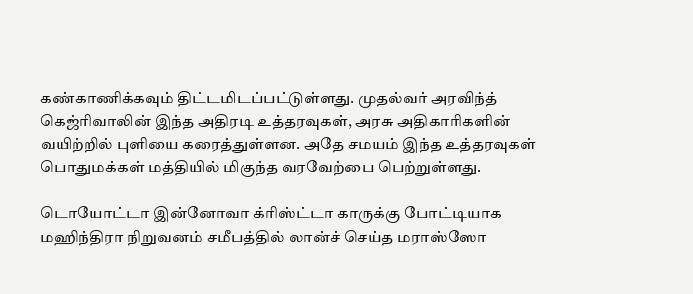கண்காணிக்கவும் திட்டமிடப்பட்டுள்ளது. முதல்வர் அரவிந்த் கெஜ்ரிவாலின் இந்த அதிரடி உத்தரவுகள், அரசு அதிகாரிகளின் வயிற்றில் புளியை கரைத்துள்ளன. அதே சமயம் இந்த உத்தரவுகள் பொதுமக்கள் மத்தியில் மிகுந்த வரவேற்பை பெற்றுள்ளது.

டொயோட்டா இன்னோவா க்ரிஸ்ட்டா காருக்கு போட்டியாக மஹிந்திரா நிறுவனம் சமீபத்தில் லான்ச் செய்த மராஸ்ஸோ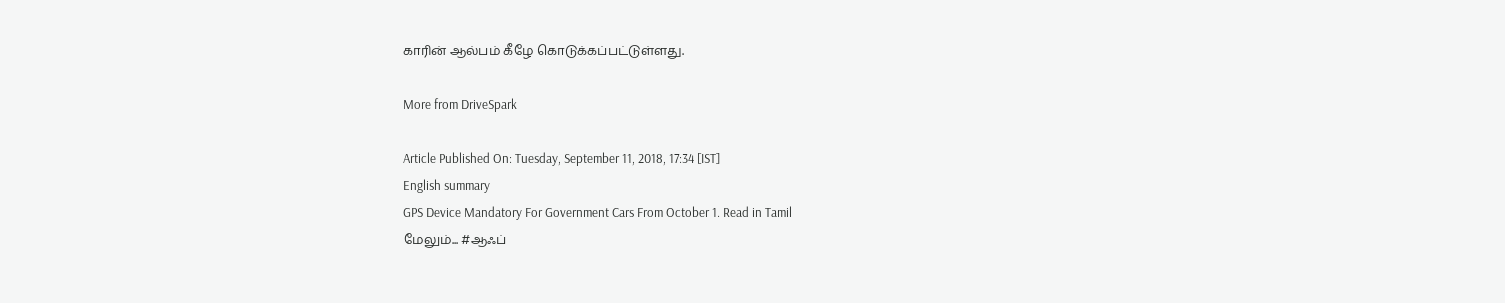காரின் ஆல்பம் கீழே கொடுக்கப்பட்டுள்ளது.

More from DriveSpark

Article Published On: Tuesday, September 11, 2018, 17:34 [IST]
English summary
GPS Device Mandatory For Government Cars From October 1. Read in Tamil
மேலும்... #ஆஃப்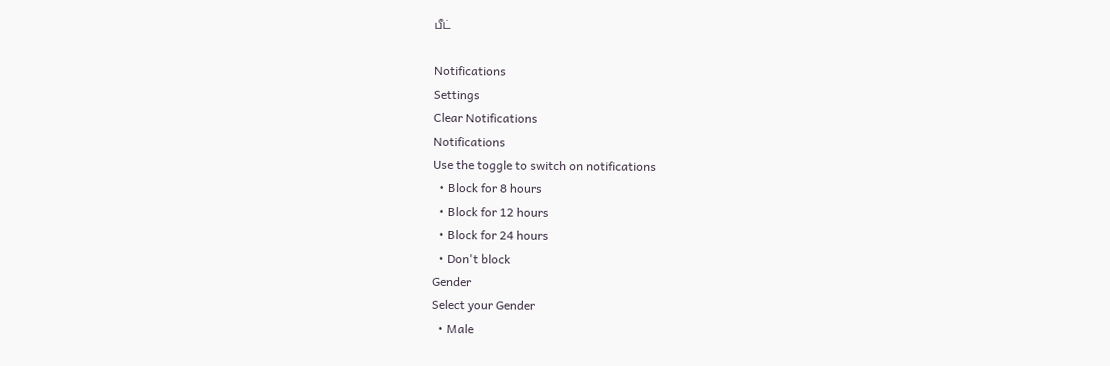பீட்

Notifications
Settings
Clear Notifications
Notifications
Use the toggle to switch on notifications
  • Block for 8 hours
  • Block for 12 hours
  • Block for 24 hours
  • Don't block
Gender
Select your Gender
  • Male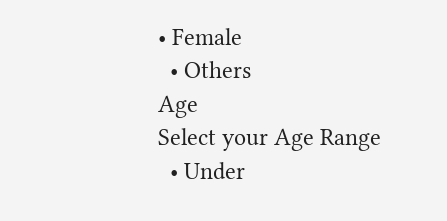• Female
  • Others
Age
Select your Age Range
  • Under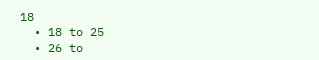18
  • 18 to 25
  • 26 to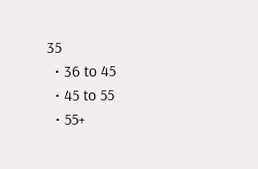35
  • 36 to 45
  • 45 to 55
  • 55+